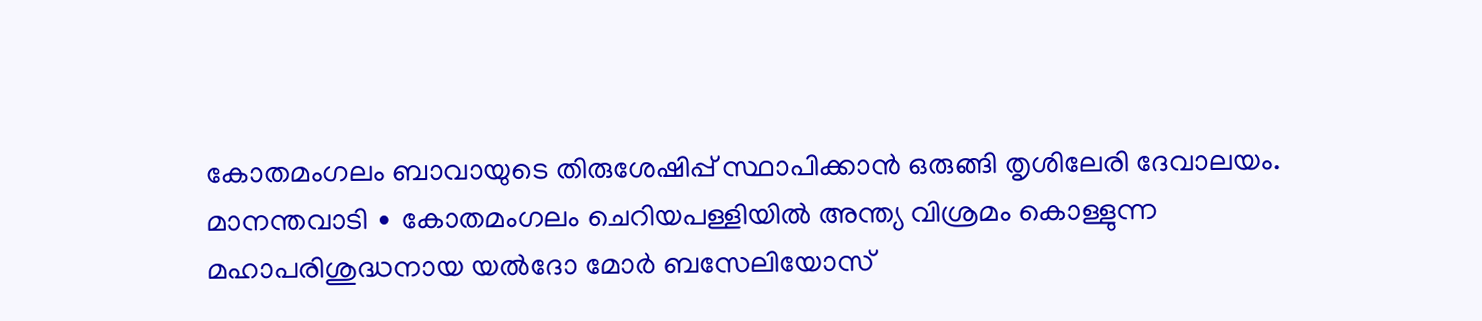കോതമംഗലം ബാവായുടെ തിരുശേഷിപ്പ് സ്ഥാപിക്കാൻ ഒരുങ്ങി തൃശിലേരി ദേവാലയം.
മാനന്തവാടി ∙ കോതമംഗലം ചെറിയപള്ളിയിൽ അന്ത്യ വിശ്രമം കൊള്ളുന്ന
മഹാപരിശുദ്ധനായ യൽദോ മോർ ബസേലിയോസ്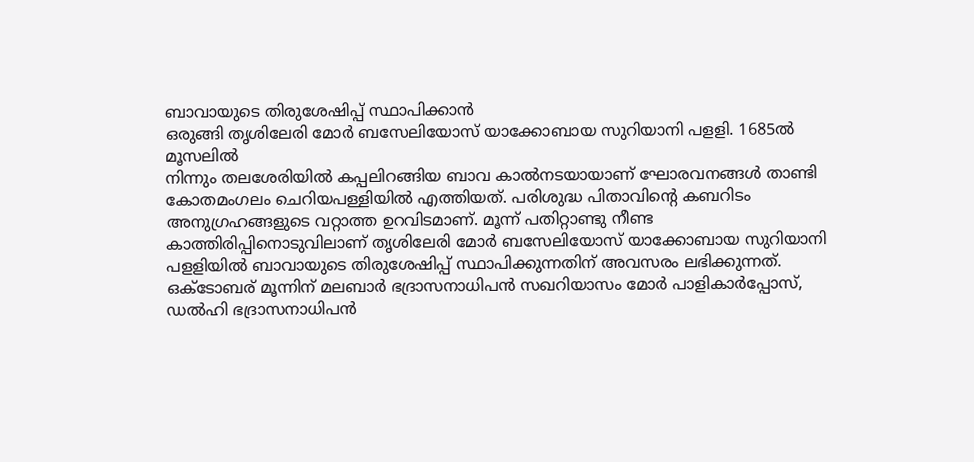ബാവായുടെ തിരുശേഷിപ്പ് സ്ഥാപിക്കാൻ
ഒരുങ്ങി തൃശിലേരി മോർ ബസേലിയോസ് യാക്കോബായ സുറിയാനി പളളി. 1685ൽ മൂസലിൽ
നിന്നും തലശേരിയിൽ കപ്പലിറങ്ങിയ ബാവ കാൽനടയായാണ് ഘോരവനങ്ങൾ താണ്ടി
കോതമംഗലം ചെറിയപള്ളിയിൽ എത്തിയത്. പരിശുദ്ധ പിതാവിന്റെ കബറിടം
അനുഗ്രഹങ്ങളുടെ വറ്റാത്ത ഉറവിടമാണ്. മൂന്ന് പതിറ്റാണ്ടു നീണ്ട
കാത്തിരിപ്പിനൊടുവിലാണ് തൃശിലേരി മോർ ബസേലിയോസ് യാക്കോബായ സുറിയാനി
പളളിയിൽ ബാവായുടെ തിരുശേഷിപ്പ് സ്ഥാപിക്കുന്നതിന് അവസരം ലഭിക്കുന്നത്.
ഒക്ടോബര് മൂന്നിന് മലബാർ ഭദ്രാസനാധിപൻ സഖറിയാസം മോർ പാളികാർപ്പോസ്,
ഡൽഹി ഭദ്രാസനാധിപൻ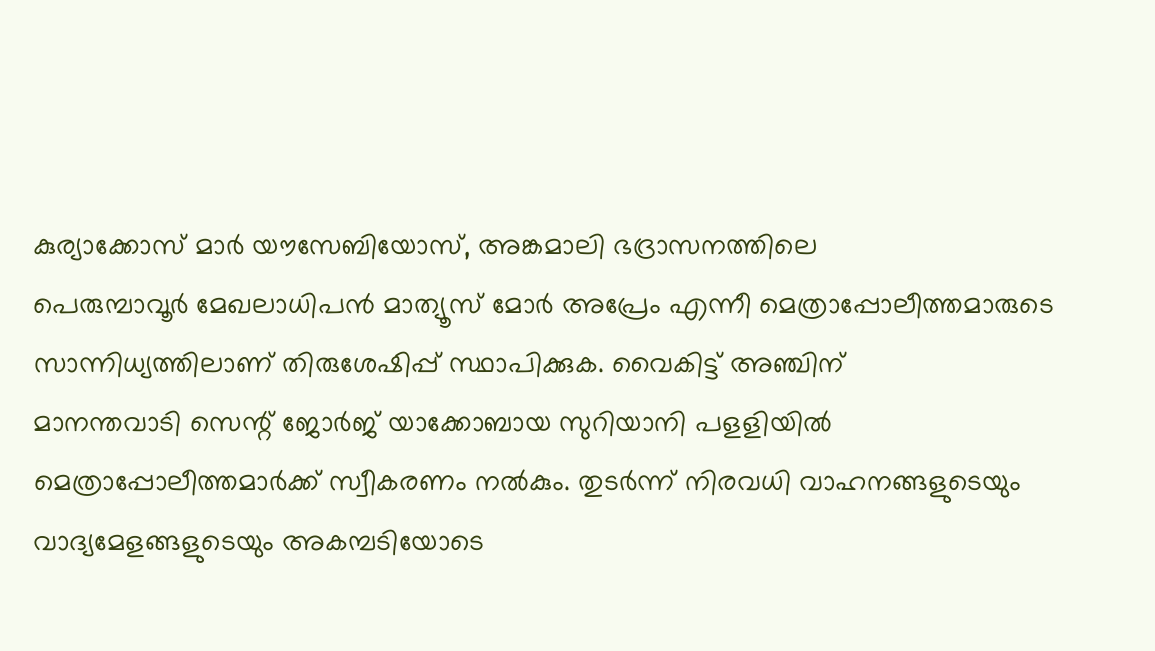കുര്യാക്കോസ് മാർ യൗസേബിയോസ്, അങ്കമാലി ഭദ്രാസനത്തിലെ
പെരുമ്പാവൂർ മേഖലാധിപൻ മാത്യൂസ് മോർ അപ്രേം എന്നീ മെത്രാപ്പോലീത്തമാരുടെ
സാന്നിധ്യത്തിലാണ് തിരുശേഷിപ്പ് സ്ഥാപിക്കുക. വൈകിട്ട് അഞ്ചിന്
മാനന്തവാടി സെന്റ് ജോർജ് യാക്കോബായ സുറിയാനി പളളിയിൽ
മെത്രാപ്പോലീത്തമാർക്ക് സ്വീകരണം നൽകും. തുടർന്ന് നിരവധി വാഹനങ്ങളുടെയും
വാദ്യമേളങ്ങളുടെയും അകമ്പടിയോടെ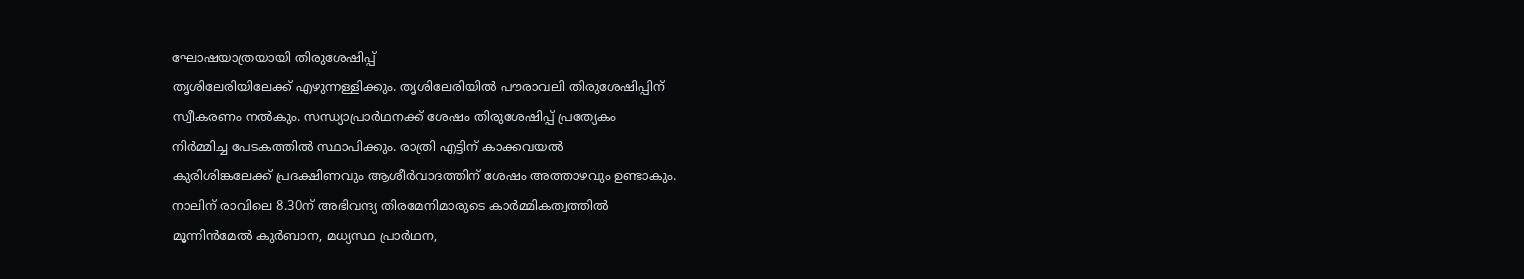ഘോഷയാത്രയായി തിരുശേഷിപ്പ്
തൃശിലേരിയിലേക്ക് എഴുന്നള്ളിക്കും. തൃശിലേരിയിൽ പൗരാവലി തിരുശേഷിപ്പിന്
സ്വീകരണം നൽകും. സന്ധ്യാപ്രാർഥനക്ക് ശേഷം തിരുശേഷിപ്പ് പ്രത്യേകം
നിർമ്മിച്ച പേടകത്തിൽ സ്ഥാപിക്കും. രാത്രി എട്ടിന് കാക്കവയൽ
കുരിശിങ്കലേക്ക് പ്രദക്ഷിണവും ആശീർവാദത്തിന് ശേഷം അത്താഴവും ഉണ്ടാകും.
നാലിന് രാവിലെ 8.30ന് അഭിവന്ദ്യ തിരമേനിമാരുടെ കാർമ്മികത്വത്തിൽ
മൂന്നിൻമേൽ കുർബാന, മധ്യസ്ഥ പ്രാർഥന,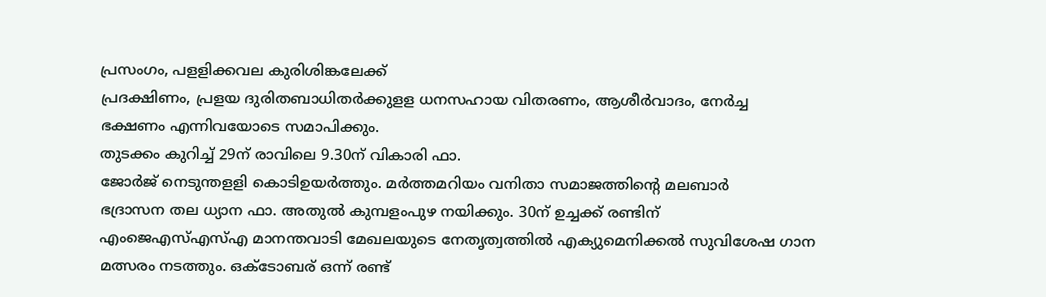പ്രസംഗം, പളളിക്കവല കുരിശിങ്കലേക്ക്
പ്രദക്ഷിണം, പ്രളയ ദുരിതബാധിതർക്കുളള ധനസഹായ വിതരണം, ആശീർവാദം, നേർച്ച
ഭക്ഷണം എന്നിവയോടെ സമാപിക്കും.
തുടക്കം കുറിച്ച് 29ന് രാവിലെ 9.30ന് വികാരി ഫാ.
ജോർജ് നെടുന്തളളി കൊടിഉയർത്തും. മർത്തമറിയം വനിതാ സമാജത്തിന്റെ മലബാർ
ഭദ്രാസന തല ധ്യാന ഫാ. അതുൽ കുമ്പളംപുഴ നയിക്കും. 30ന് ഉച്ചക്ക് രണ്ടിന്
എംജെഎസ്എസ്എ മാനന്തവാടി മേഖലയുടെ നേതൃത്വത്തിൽ എക്യുമെനിക്കൽ സുവിശേഷ ഗാന
മത്സരം നടത്തും. ഒക്ടോബര് ഒന്ന് രണ്ട്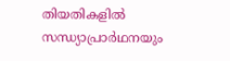തിയതികളിൽ സന്ധ്യാപ്രാർഥനയും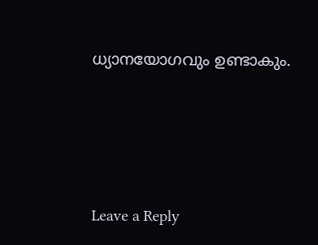ധ്യാനയോഗവും ഉണ്ടാകും.





Leave a Reply